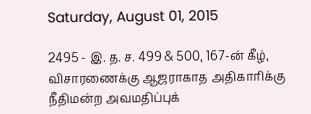Saturday, August 01, 2015

2495 - இ. த. ச. 499 & 500, 167-ன் கீழ், விசாரணைக்கு ஆஜராகாத அதிகாரிக்கு நீதிமன்ற அவமதிப்புக்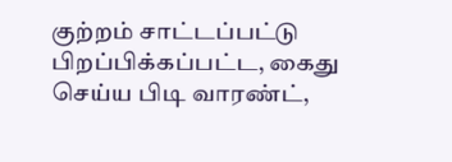குற்றம் சாட்டப்பட்டு பிறப்பிக்கப்பட்ட, கைது செய்ய பிடி வாரண்ட்,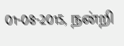01-08-2015, நன்றி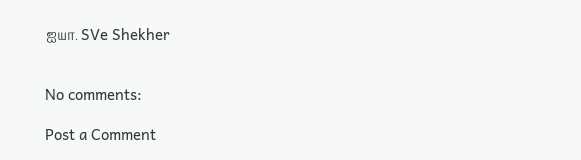ஐயா. SVe Shekher


No comments:

Post a Comment